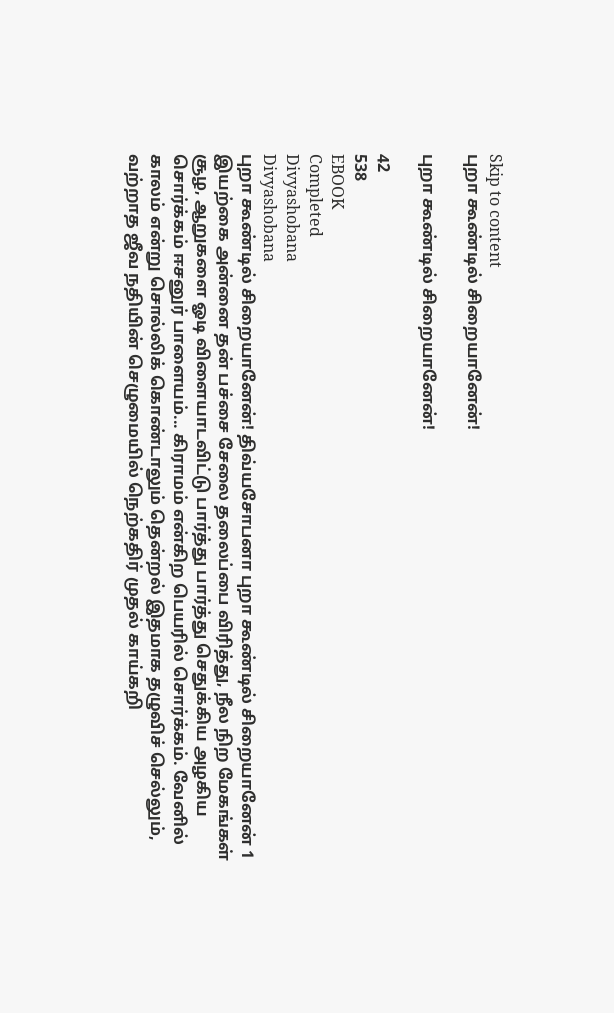Skip to content
புறா கூண்டில் சிறையானேன்!

புறா கூண்டில் சிறையானேன்!

42
538
EBOOK
Completed
Divyashobana
Divyashobana
புறா கூண்டில் சிறையானேன்! திவ்யசோபனா புறா கூண்டில் சிறையானேன் 1 இயற்கை அன்னை தன் பச்சை சேலை தலைப்பை விரித்து, நீல நிற மேகங்கள் சூழ, ஆறுகளை ஓடி விளையாடவிட்டு பார்த்து பார்த்து செதுக்கிய அழகிய சொர்க்கம் ஈசனுர் பாளையம்... கிராமம் என்கிற பெயரில் சொர்க்கம். வேனில் காலம் என்று சொல்லிக் கொண்டாலும் தென்றல் இதமாக தழுவிச் செல்லும், வற்றாத ஜீவ நதியின் செழுமையில் நெற்கதிர் முதல் காய்கறி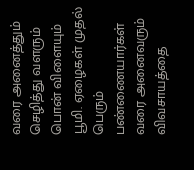வரை அனைத்தும் செழித்து வளரும் பொன் விளையும் பூமி. ஏழைகள் முதல் பெரும் பண்ணையார்கள் வரை அனைவரும் விவசாயத்தை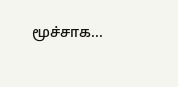மூச்சாக...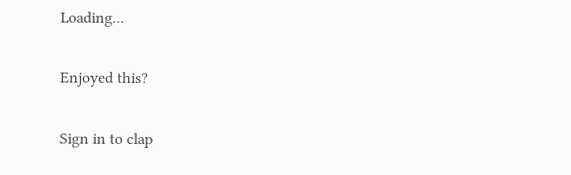Loading...

Enjoyed this?

Sign in to clap